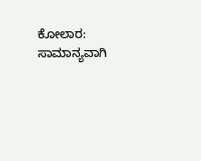ಕೋಲಾರ: ಸಾಮಾನ್ಯವಾಗಿ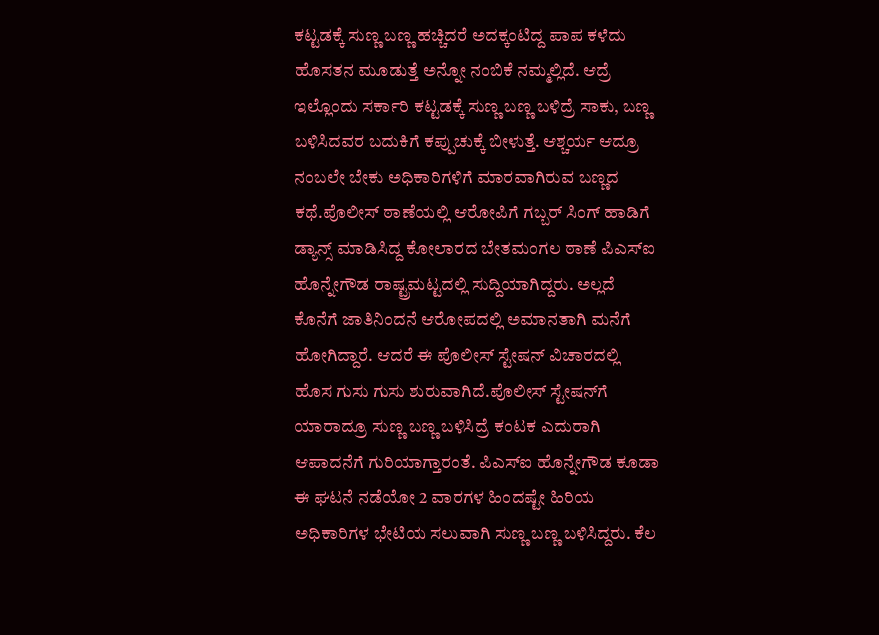ಕಟ್ಟಡಕ್ಕೆ ಸುಣ್ಣ ಬಣ್ಣ ಹಚ್ಚಿದರೆ ಅದಕ್ಕಂಟಿದ್ದ ಪಾಪ ಕಳೆದು ಹೊಸತನ ಮೂಡುತ್ತೆ ಅನ್ನೋ ನಂಬಿಕೆ ನಮ್ಮಲ್ಲಿದೆ. ಆದ್ರೆ ಇಲ್ಲೊಂದು ಸರ್ಕಾರಿ ಕಟ್ಟಡಕ್ಕೆ ಸುಣ್ಣ ಬಣ್ಣ ಬಳಿದ್ರೆ ಸಾಕು, ಬಣ್ಣ ಬಳಿಸಿದವರ ಬದುಕಿಗೆ ಕಪ್ಪುಚುಕ್ಕೆ ಬೀಳುತ್ತೆ. ಆಶ್ಚರ್ಯ ಆದ್ರೂ ನಂಬಲೇ ಬೇಕು ಅಧಿಕಾರಿಗಳಿಗೆ ಮಾರವಾಗಿರುವ ಬಣ್ಣದ ಕಥೆ.ಪೊಲೀಸ್ ಠಾಣೆಯಲ್ಲಿ ಆರೋಪಿಗೆ ಗಬ್ಬರ್ ಸಿಂಗ್ ಹಾಡಿಗೆ ಡ್ಯಾನ್ಸ್ ಮಾಡಿಸಿದ್ದ ಕೋಲಾರದ ಬೇತಮಂಗಲ ಠಾಣೆ ಪಿಎಸ್‍ಐ ಹೊನ್ನೇಗೌಡ ರಾಷ್ಟ್ರಮಟ್ಟದಲ್ಲಿ ಸುದ್ದಿಯಾಗಿದ್ದರು. ಅಲ್ಲದೆ ಕೊನೆಗೆ ಜಾತಿನಿಂದನೆ ಆರೋಪದಲ್ಲಿ ಅಮಾನತಾಗಿ ಮನೆಗೆ ಹೋಗಿದ್ದಾರೆ. ಆದರೆ ಈ ಪೊಲೀಸ್ ಸ್ಟೇಷನ್ ವಿಚಾರದಲ್ಲಿ ಹೊಸ ಗುಸು ಗುಸು ಶುರುವಾಗಿದೆ.ಪೊಲೀಸ್ ಸ್ಟೇಷನ್‍ಗೆ ಯಾರಾದ್ರೂ ಸುಣ್ಣ ಬಣ್ಣ ಬಳಿಸಿದ್ರೆ ಕಂಟಕ ಎದುರಾಗಿ ಆಪಾದನೆಗೆ ಗುರಿಯಾಗ್ತಾರಂತೆ. ಪಿಎಸ್‍ಐ ಹೊನ್ನೇಗೌಡ ಕೂಡಾ ಈ ಘಟನೆ ನಡೆಯೋ 2 ವಾರಗಳ ಹಿಂದಷ್ಟೇ ಹಿರಿಯ ಅಧಿಕಾರಿಗಳ ಭೇಟಿಯ ಸಲುವಾಗಿ ಸುಣ್ಣ ಬಣ್ಣ ಬಳಿಸಿದ್ದರು. ಕೆಲ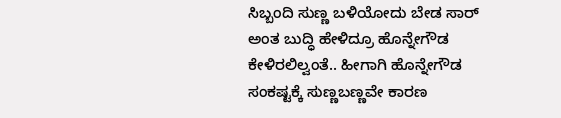ಸಿಬ್ಬಂದಿ ಸುಣ್ಣ ಬಳಿಯೋದು ಬೇಡ ಸಾರ್ ಅಂತ ಬುದ್ಧಿ ಹೇಳಿದ್ರೂ ಹೊನ್ನೇಗೌಡ ಕೇಳಿರಲಿಲ್ವಂತೆ.. ಹೀಗಾಗಿ ಹೊನ್ನೇಗೌಡ ಸಂಕಷ್ಟಕ್ಕೆ ಸುಣ್ಣಬಣ್ಣವೇ ಕಾರಣ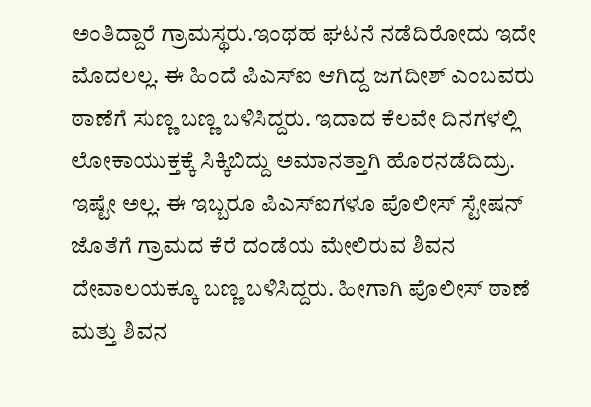ಅಂತಿದ್ದಾರೆ ಗ್ರಾಮಸ್ಥರು.ಇಂಥಹ ಘಟನೆ ನಡೆದಿರೋದು ಇದೇ ಮೊದಲಲ್ಲ. ಈ ಹಿಂದೆ ಪಿಎಸ್‍ಐ ಆಗಿದ್ದ ಜಗದೀಶ್ ಎಂಬವರು ಠಾಣೆಗೆ ಸುಣ್ಣ ಬಣ್ಣ ಬಳಿಸಿದ್ದರು. ಇದಾದ ಕೆಲವೇ ದಿನಗಳಲ್ಲಿ ಲೋಕಾಯುಕ್ತಕ್ಕೆ ಸಿಕ್ಕಿಬಿದ್ದು ಅಮಾನತ್ತಾಗಿ ಹೊರನಡೆದಿದ್ರು. ಇಷ್ಟೇ ಅಲ್ಲ. ಈ ಇಬ್ಬರೂ ಪಿಎಸ್‍ಐಗಳೂ ಪೊಲೀಸ್ ಸ್ಟೇಷನ್ ಜೊತೆಗೆ ಗ್ರಾಮದ ಕೆರೆ ದಂಡೆಯ ಮೇಲಿರುವ ಶಿವನ ದೇವಾಲಯಕ್ಕೂ ಬಣ್ಣ ಬಳಿಸಿದ್ದರು. ಹೀಗಾಗಿ ಪೊಲೀಸ್ ಠಾಣೆ ಮತ್ತು ಶಿವನ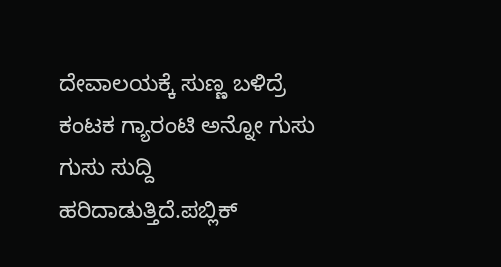ದೇವಾಲಯಕ್ಕೆ ಸುಣ್ಣ ಬಳಿದ್ರೆ ಕಂಟಕ ಗ್ಯಾರಂಟಿ ಅನ್ನೋ ಗುಸು ಗುಸು ಸುದ್ದಿ ಹರಿದಾಡುತ್ತಿದೆ.ಪಬ್ಲಿಕ್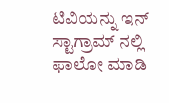ಟಿವಿಯನ್ನು ಇನ್ ಸ್ಟಾಗ್ರಾಮ್ ನಲ್ಲಿ ಫಾಲೋ ಮಾಡಿ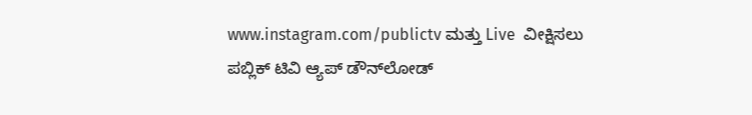www.instagram.com/publictv ಮತ್ತು Live  ವೀಕ್ಷಿಸಲು  ಪಬ್ಲಿಕ್ ಟಿವಿ ಆ್ಯಪ್ ಡೌನ್‍ಲೋಡ್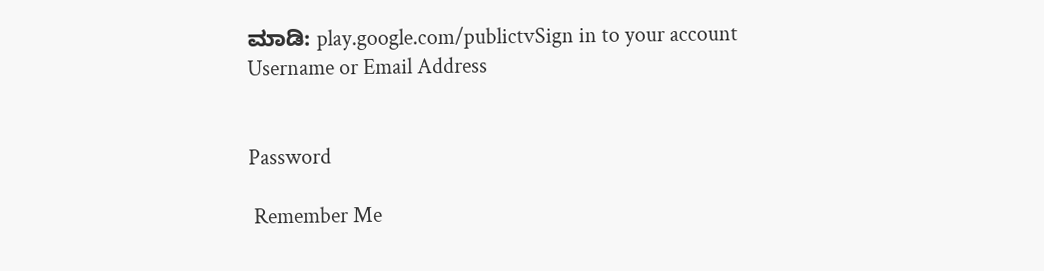ಮಾಡಿ: play.google.com/publictvSign in to your account
Username or Email Address


Password

 Remember Me